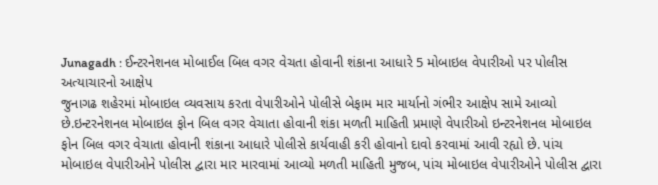Junagadh : ઈન્ટરનેશનલ મોબાઈલ બિલ વગર વેચતા હોવાની શંકાના આધારે 5 મોબાઇલ વેપારીઓ પર પોલીસ અત્યાચારનો આક્ષેપ
જુનાગઢ શહેરમાં મોબાઇલ વ્યવસાય કરતા વેપારીઓને પોલીસે બેફામ માર માર્યાનો ગંભીર આક્ષેપ સામે આવ્યો છે.ઇન્ટરનેશનલ મોબાઇલ ફોન બિલ વગર વેચાતા હોવાની શંકા મળતી માહિતી પ્રમાણે વેપારીઓ ઇન્ટરનેશનલ મોબાઇલ ફોન બિલ વગર વેચાતા હોવાની શંકાના આધારે પોલીસે કાર્યવાહી કરી હોવાનો દાવો કરવામાં આવી રહ્યો છે. પાંચ મોબાઇલ વેપારીઓને પોલીસ દ્વારા માર મારવામાં આવ્યો મળતી માહિતી મુજબ, પાંચ મોબાઇલ વેપારીઓને પોલીસ દ્વારા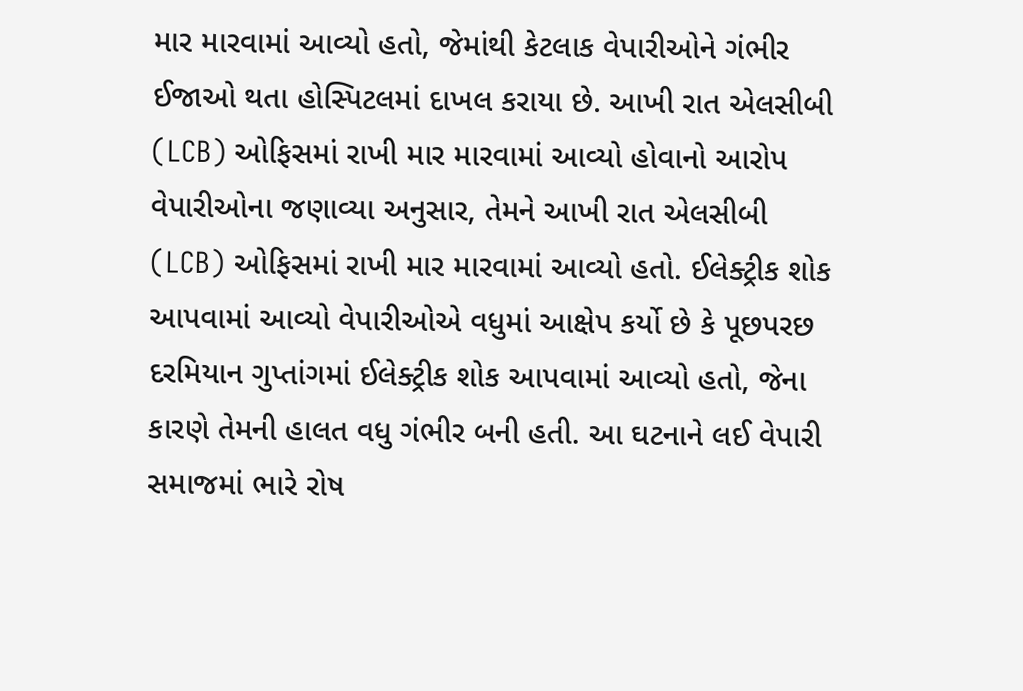માર મારવામાં આવ્યો હતો, જેમાંથી કેટલાક વેપારીઓને ગંભીર ઈજાઓ થતા હોસ્પિટલમાં દાખલ કરાયા છે. આખી રાત એલસીબી (LCB) ઓફિસમાં રાખી માર મારવામાં આવ્યો હોવાનો આરોપ વેપારીઓના જણાવ્યા અનુસાર, તેમને આખી રાત એલસીબી (LCB) ઓફિસમાં રાખી માર મારવામાં આવ્યો હતો. ઈલેક્ટ્રીક શોક આપવામાં આવ્યો વેપારીઓએ વધુમાં આક્ષેપ કર્યો છે કે પૂછપરછ દરમિયાન ગુપ્તાંગમાં ઈલેક્ટ્રીક શોક આપવામાં આવ્યો હતો, જેના કારણે તેમની હાલત વધુ ગંભીર બની હતી. આ ઘટનાને લઈ વેપારી સમાજમાં ભારે રોષ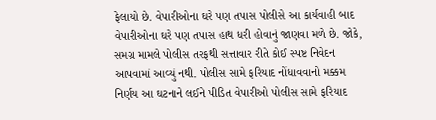ફેલાયો છે. વેપારીઓના ઘરે પણ તપાસ પોલીસે આ કાર્યવાહી બાદ વેપારીઓના ઘરે પણ તપાસ હાથ ધરી હોવાનું જાણવા મળે છે. જોકે, સમગ્ર મામલે પોલીસ તરફથી સત્તાવાર રીતે કોઈ સ્પષ્ટ નિવેદન આપવામાં આવ્યું નથી. પોલીસ સામે ફરિયાદ નોંધાવવાનો મક્કમ નિર્ણય આ ઘટનાને લઈને પીડિત વેપારીઓ પોલીસ સામે ફરિયાદ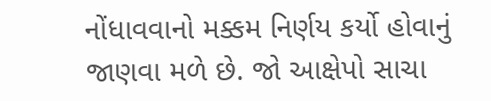નોંધાવવાનો મક્કમ નિર્ણય કર્યો હોવાનું જાણવા મળે છે. જો આક્ષેપો સાચા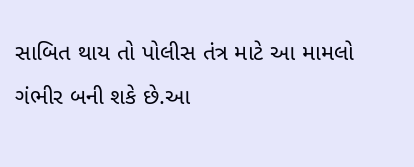સાબિત થાય તો પોલીસ તંત્ર માટે આ મામલો ગંભીર બની શકે છે.આ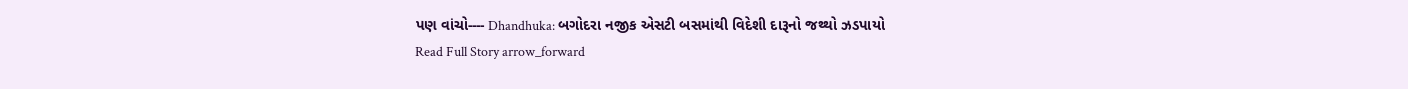પણ વાંચો---- Dhandhuka: બગોદરા નજીક એસટી બસમાંથી વિદેશી દારૂનો જથ્થો ઝડપાયો
Read Full Story arrow_forward